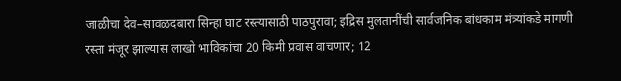जाळीचा देव–सावळदबारा सिन्हा घाट रस्त्यासाठी पाठपुरावा; इद्रिस मुलतानींची सार्वजनिक बांधकाम मंत्र्यांकडे मागणी
रस्ता मंजूर झाल्यास लाखो भाविकांचा 20 किमी प्रवास वाचणार; 12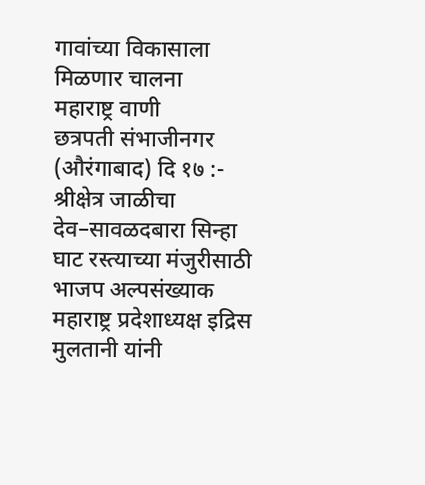गावांच्या विकासाला मिळणार चालना
महाराष्ट्र वाणी
छत्रपती संभाजीनगर (औरंगाबाद) दि १७ :- श्रीक्षेत्र जाळीचा देव–सावळदबारा सिन्हा घाट रस्त्याच्या मंजुरीसाठी भाजप अल्पसंख्याक महाराष्ट्र प्रदेशाध्यक्ष इद्रिस मुलतानी यांनी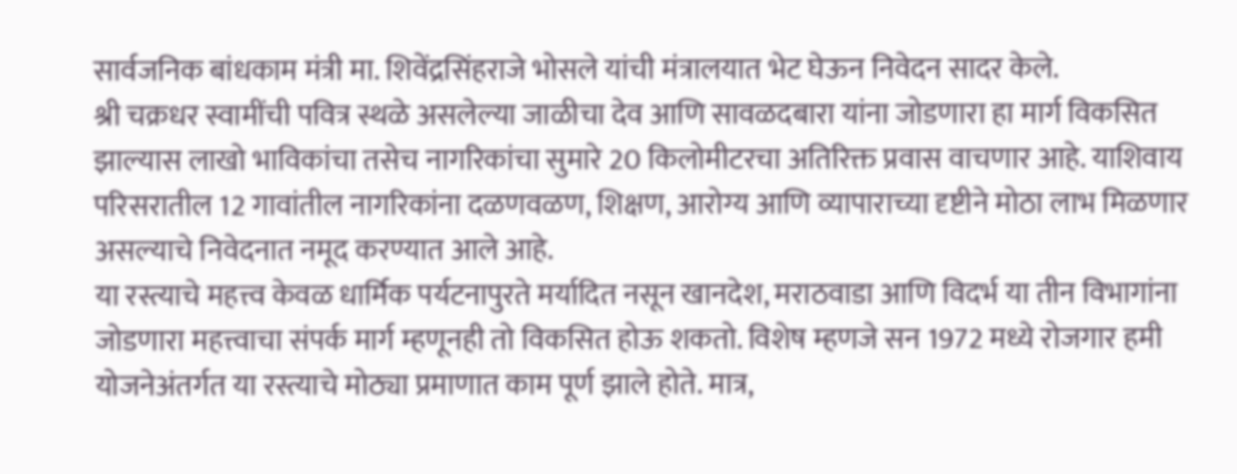सार्वजनिक बांधकाम मंत्री मा. शिवेंद्रसिंहराजे भोसले यांची मंत्रालयात भेट घेऊन निवेदन सादर केले.
श्री चक्रधर स्वामींची पवित्र स्थळे असलेल्या जाळीचा देव आणि सावळदबारा यांना जोडणारा हा मार्ग विकसित झाल्यास लाखो भाविकांचा तसेच नागरिकांचा सुमारे 20 किलोमीटरचा अतिरिक्त प्रवास वाचणार आहे. याशिवाय परिसरातील 12 गावांतील नागरिकांना दळणवळण, शिक्षण, आरोग्य आणि व्यापाराच्या दृष्टीने मोठा लाभ मिळणार असल्याचे निवेदनात नमूद करण्यात आले आहे.
या रस्त्याचे महत्त्व केवळ धार्मिक पर्यटनापुरते मर्यादित नसून खानदेश, मराठवाडा आणि विदर्भ या तीन विभागांना जोडणारा महत्त्वाचा संपर्क मार्ग म्हणूनही तो विकसित होऊ शकतो. विशेष म्हणजे सन 1972 मध्ये रोजगार हमी योजनेअंतर्गत या रस्त्याचे मोठ्या प्रमाणात काम पूर्ण झाले होते. मात्र,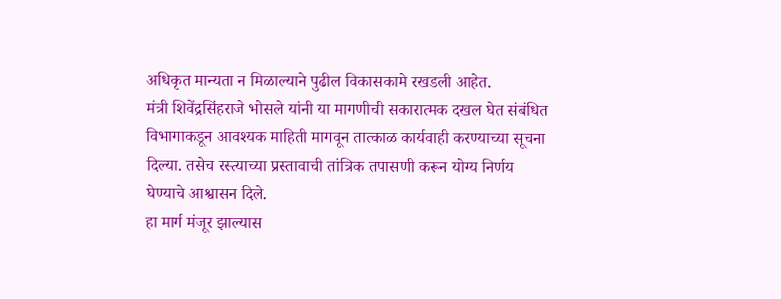अधिकृत मान्यता न मिळाल्याने पुढील विकासकामे रखडली आहेत.
मंत्री शिवेंद्रसिंहराजे भोसले यांनी या मागणीची सकारात्मक दखल घेत संबंधित विभागाकडून आवश्यक माहिती मागवून तात्काळ कार्यवाही करण्याच्या सूचना दिल्या. तसेच रस्त्याच्या प्रस्तावाची तांत्रिक तपासणी करून योग्य निर्णय घेण्याचे आश्वासन दिले.
हा मार्ग मंजूर झाल्यास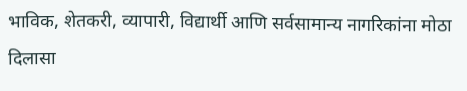भाविक, शेतकरी, व्यापारी, विद्यार्थी आणि सर्वसामान्य नागरिकांना मोठा दिलासा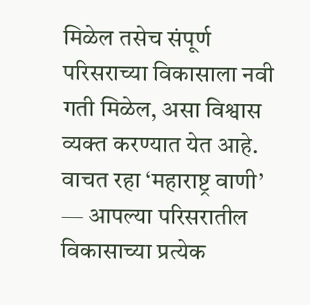मिळेल तसेच संपूर्ण परिसराच्या विकासाला नवी गती मिळेल, असा विश्वास व्यक्त करण्यात येत आहे.
वाचत रहा ‘महाराष्ट्र वाणी’ — आपल्या परिसरातील विकासाच्या प्रत्येक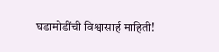घडामोडींची विश्वासार्ह माहिती!